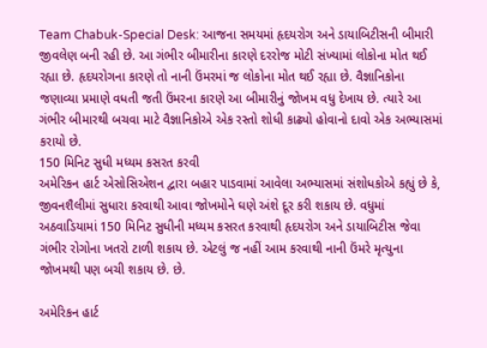Team Chabuk-Special Desk: આજના સમયમાં હૃદયરોગ અને ડાયાબિટીસની બીમારી જીવલેણ બની રહી છે. આ ગંભીર બીમારીના કારણે દરરોજ મોટી સંખ્યામાં લોકોના મોત થઈ રહ્યા છે. હૃદયરોગના કારણે તો નાની ઉંમરમાં જ લોકોના મોત થઈ રહ્યા છે. વૈજ્ઞાનિકોના જણાવ્યા પ્રમાણે વધતી જતી ઉંમરના કારણે આ બીમારીનું જોખમ વધુ દેખાય છે. ત્યારે આ ગંભીર બીમારથી બચવા માટે વૈજ્ઞાનિકોએ એક રસ્તો શોધી કાઢ્યો હોવાનો દાવો એક અભ્યાસમાં કરાયો છે.
150 મિનિટ સુધી મધ્યમ કસરત કરવી
અમેરિકન હાર્ટ એસોસિએશન દ્વારા બહાર પાડવામાં આવેલા અભ્યાસમાં સંશોધકોએ કહ્યું છે કે, જીવનશૈલીમાં સુધારા કરવાથી આવા જોખમોને ઘણે અંશે દૂર કરી શકાય છે. વધુમાં અઠવાડિયામાં 150 મિનિટ સુધીની મધ્યમ કસરત કરવાથી હૃદયરોગ અને ડાયાબિટીસ જેવા ગંભીર રોગોના ખતરો ટાળી શકાય છે. એટલું જ નહીં આમ કરવાથી નાની ઉંમરે મૃત્યુના જોખમથી પણ બચી શકાય છે. છે.

અમેરિકન હાર્ટ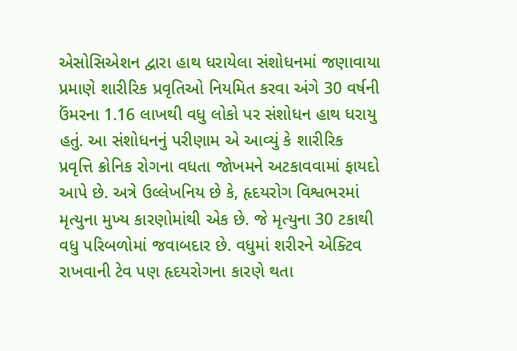એસોસિએશન દ્વારા હાથ ધરાયેલા સંશોધનમાં જણાવાયા પ્રમાણે શારીરિક પ્રવૃતિઓ નિયમિત કરવા અંગે 30 વર્ષની ઉંમરના 1.16 લાખથી વધુ લોકો પર સંશોધન હાથ ધરાયુ હતું. આ સંશોધનનું પરીણામ એ આવ્યું કે શારીરિક પ્રવૃત્તિ ક્રોનિક રોગના વધતા જોખમને અટકાવવામાં ફાયદો આપે છે. અત્રે ઉલ્લેખનિય છે કે, હૃદયરોગ વિશ્વભરમાં મૃત્યુના મુખ્ય કારણોમાંથી એક છે. જે મૃત્યુના 30 ટકાથી વધુ પરિબળોમાં જવાબદાર છે. વધુમાં શરીરને એક્ટિવ રાખવાની ટેવ પણ હૃદયરોગના કારણે થતા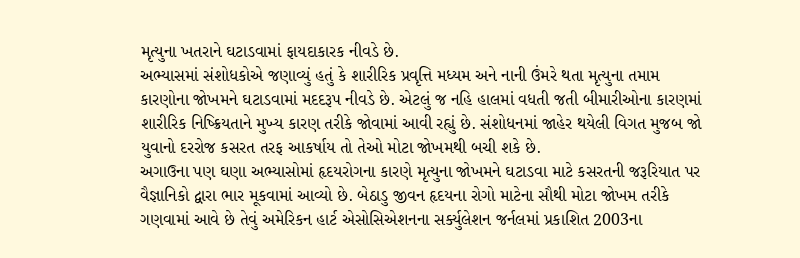મૃત્યુના ખતરાને ઘટાડવામાં ફાયદાકારક નીવડે છે.
અભ્યાસમાં સંશોધકોએ જણાવ્યું હતું કે શારીરિક પ્રવૃત્તિ મધ્યમ અને નાની ઉંમરે થતા મૃત્યુના તમામ કારણોના જોખમને ઘટાડવામાં મદદરૂપ નીવડે છે. એટલું જ નહિ હાલમાં વધતી જતી બીમારીઓના કારણમાં શારીરિક નિષ્ક્રિયતાને મુખ્ય કારણ તરીકે જોવામાં આવી રહ્યું છે. સંશોધનમાં જાહેર થયેલી વિગત મુજબ જો યુવાનો દરરોજ કસરત તરફ આકર્ષાય તો તેઓ મોટા જોખમથી બચી શકે છે.
અગાઉના પણ ઘણા અભ્યાસોમાં હૃદયરોગના કારણે મૃત્યુના જોખમને ઘટાડવા માટે કસરતની જરૂરિયાત પર વૈજ્ઞાનિકો દ્વારા ભાર મૂકવામાં આવ્યો છે. બેઠાડુ જીવન હૃદયના રોગો માટેના સૌથી મોટા જોખમ તરીકે ગણવામાં આવે છે તેવું અમેરિકન હાર્ટ એસોસિએશનના સર્ક્યુલેશન જર્નલમાં પ્રકાશિત 2003ના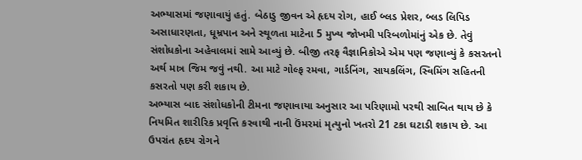અભ્યાસમાં જણાવાયું હતું. બેઠાડુ જીવન એ હૃદય રોગ, હાઈ બ્લડ પ્રેશર, બ્લડ લિપિડ અસાધારણતા, ધૂમ્રપાન અને સ્થૂળતા માટેના 5 મુખ્ય જોખમી પરિબળોમાંનું એક છે. તેવું સંશોધકોના અહેવાલમાં સામે આવ્યું છે. બીજી તરફ વૈજ્ઞાનિકોએ એમ પણ જણાવ્યું કે કસરતનો અર્થ માત્ર જિમ જવું નથી. આ માટે ગોલ્ફ રમવા, ગાર્ડનિંગ, સાયકલિંગ, સ્વિમિંગ સહિતની કસરતો પણ કરી શકાય છે.
અભ્યાસ બાદ સંશોધકોની ટીમના જણાવાયા અનુસાર આ પરિણામો પરથી સાબિત થાય છે કે નિયમિત શારીરિક પ્રવૃત્તિ કરવાથી નાની ઉંમરમાં મૃત્યુનો ખતરો 21 ટકા ઘટાડી શકાય છે. આ ઉપરાંત હૃદય રોગને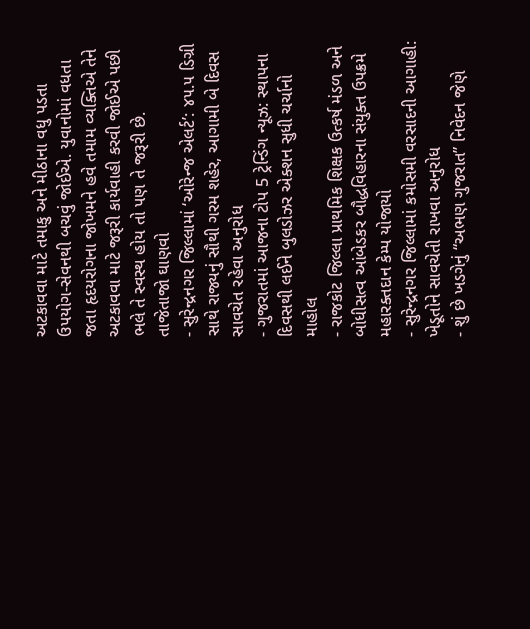અટકાવવા માટે તમાકુ અને મીઠાના વધુ પડતા ઉપયોગ-સેવનથી બચવું જોઈએ. યુવાનોમાં વધતા જતા હૃદયરોગના જોખમને હવે તમામ વ્યક્તિએ તેને અટકાવવા માટે જરૂરી કાર્યવાહી કરવી જોઈએ પછી ભલે તે સ્વસ્થ હોય તો પણ તે જરૂરી છે.
તાજેતાજો ઘાણવો
- સુરેન્દ્રનગર જિલ્લામાં ‘ઓરેન્જ એલર્ટ’: ૪૫.૫ ડિગ્રી સાથે રાજ્યનું સૌથી ગરમ શહેર, આગામી બે દિવસ સાવચેત રહેવા અનુરોધ
- ગુજરાતમાં આજના ટોપ 5 ટ્રેન્ડિંગ ન્યૂઝ: સ્થાપના દિવસથી લઈને બુલડોઝર એક્શન સુધી ચર્ચાનો માહોલ
- રાજકોટ જિલ્લા પ્રાથમિક શિક્ષક ઉત્કર્ષ મંડળ અને બોધીસત્વ આંબેડકર બૌદ્ધવિહારના સંયુક્ત ઉપક્રમે મહારક્તદાન કેમ્પ યોજાયો
- સુરેન્દ્રનગર જિલ્લામાં કમોસમી વરસાદની આગાહી: ખેડૂતોને સાવચેતી રાખવા અનુરોધ
- શું છે ખડગેનું “અભણ ગુજરાત” નિવેદન જેણે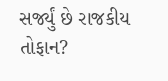સર્જ્યું છે રાજકીય તોફાન?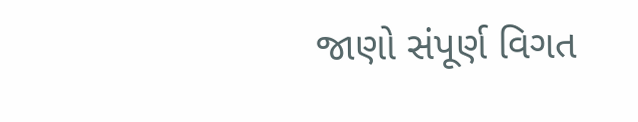જાણો સંપૂર્ણ વિગત